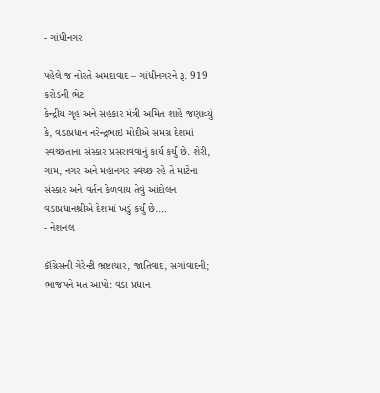- ગાંધીનગર

પહેલે જ નોરતે અમદાવાદ – ગાંધીનગરને રૂ. 919 કરોડની ભેટ
કેન્દ્રીય ગૃહ અને સહકાર મંત્રી અમિત શાહે જણાવ્યું કે, વડાપ્રધાન નરેન્દ્રભાઇ મોદીએ સમગ્ર દેશમાં સ્વચ્છતાના સંસ્કાર પ્રસરાવવાનું કાર્ય કર્યું છે. શેરી, ગામ, નગર અને મહાનગર સ્વચ્છ રહે તે માટેના સંસ્કાર અને વર્તન કેળવાય તેવું આંદોલન વડાપ્રધાનશ્રીએ દેશમાં ખડું કર્યું છે.…
- નેશનલ

કૉંગ્રેસની ગેરેન્ટી ભ્રષ્ટાચાર, જાતિવાદ, સગાંવાદની; ભાજપને મત આપો: વડા પ્રધાન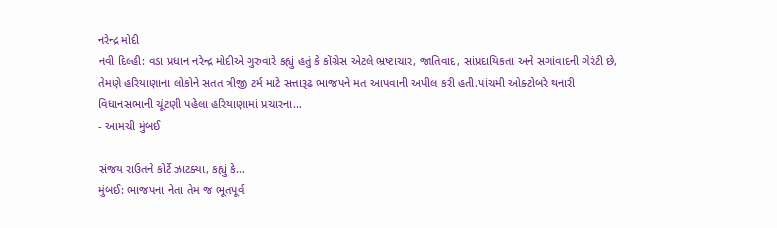નરેન્દ્ર મોદી
નવી દિલ્હી: વડા પ્રધાન નરેન્દ્ર મોદીએ ગુરુવારે કહ્યું હતું કે કોંગ્રેસ એટલે ભ્રષ્ટાચાર, જાતિવાદ, સાંપ્રદાયિકતા અને સગાંવાદની ગેરંટી છે, તેમણે હરિયાણાના લોકોને સતત ત્રીજી ટર્મ માટે સત્તારૂઢ ભાજપને મત આપવાની અપીલ કરી હતી.પાંચમી ઓક્ટોબરે થનારી વિધાનસભાની ચૂંટણી પહેલા હરિયાણામાં પ્રચારના…
- આમચી મુંબઈ

સંજય રાઉતને કોર્ટે ઝાટક્યા, કહ્યું કે…
મુંબઈ: ભાજપના નેતા તેમ જ ભૂતપૂર્વ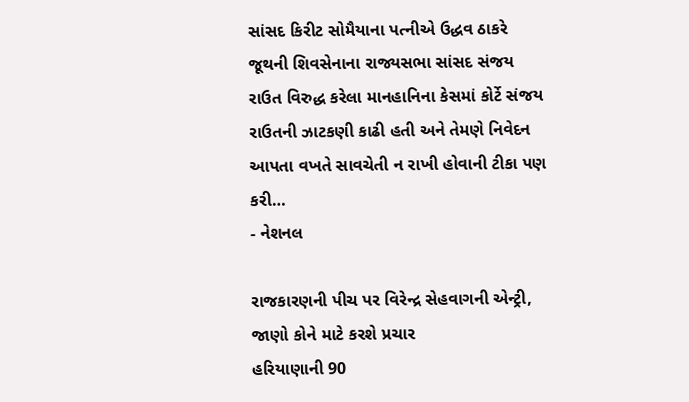સાંસદ કિરીટ સોમૈયાના પત્નીએ ઉદ્ધવ ઠાકરે જૂથની શિવસેનાના રાજ્યસભા સાંસદ સંજય રાઉત વિરુદ્ધ કરેલા માનહાનિના કેસમાં કોર્ટે સંજય રાઉતની ઝાટકણી કાઢી હતી અને તેમણે નિવેદન આપતા વખતે સાવચેતી ન રાખી હોવાની ટીકા પણ કરી…
- નેશનલ

રાજકારણની પીચ પર વિરેન્દ્ર સેહવાગની એન્ટ્રી, જાણો કોને માટે કરશે પ્રચાર
હરિયાણાની 90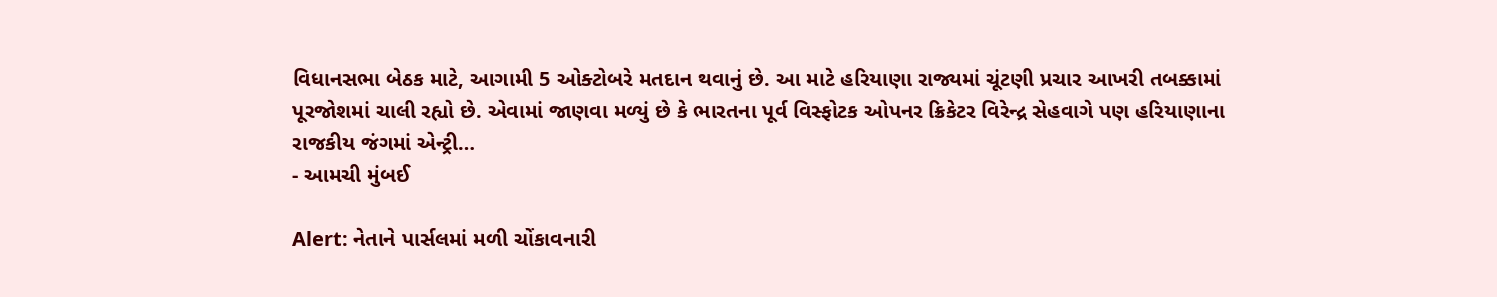વિધાનસભા બેઠક માટે, આગામી 5 ઓક્ટોબરે મતદાન થવાનું છે. આ માટે હરિયાણા રાજ્યમાં ચૂંટણી પ્રચાર આખરી તબક્કામાં પૂરજોશમાં ચાલી રહ્યો છે. એવામાં જાણવા મળ્યું છે કે ભારતના પૂર્વ વિસ્ફોટક ઓપનર ક્રિકેટર વિરેન્દ્ર સેહવાગે પણ હરિયાણાના રાજકીય જંગમાં એન્ટ્રી…
- આમચી મુંબઈ

Alert: નેતાને પાર્સલમાં મળી ચોંકાવનારી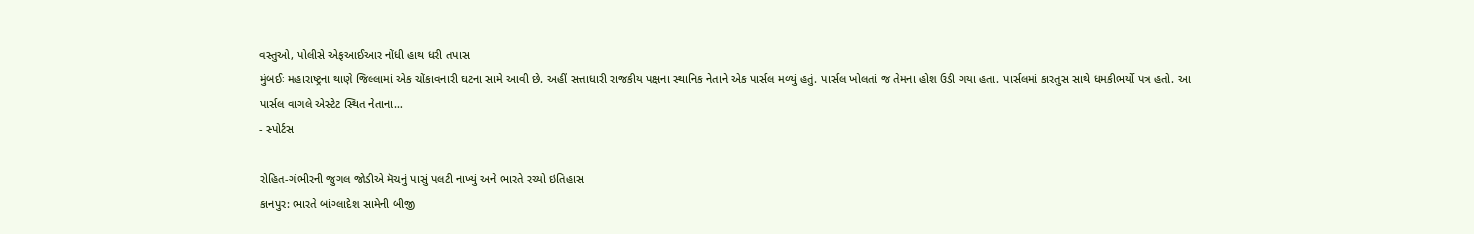વસ્તુઓ, પોલીસે એફઆઈઆર નોંધી હાથ ધરી તપાસ
મુંબઈઃ મહારાષ્ટ્રના થાણે જિલ્લામાં એક ચોંકાવનારી ઘટના સામે આવી છે. અહીં સત્તાધારી રાજકીય પક્ષના સ્થાનિક નેતાને એક પાર્સલ મળ્યું હતું. પાર્સલ ખોલતાં જ તેમના હોશ ઉડી ગયા હતા. પાર્સલમાં કારતુસ સાથે ધમકીભર્યો પત્ર હતો. આ પાર્સલ વાગલે એસ્ટેટ સ્થિત નેતાના…
- સ્પોર્ટસ

રોહિત-ગંભીરની જુગલ જોડીએ મૅચનું પાસું પલટી નાખ્યું અને ભારતે રચ્યો ઇતિહાસ
કાનપુર: ભારતે બાંગ્લાદેશ સામેની બીજી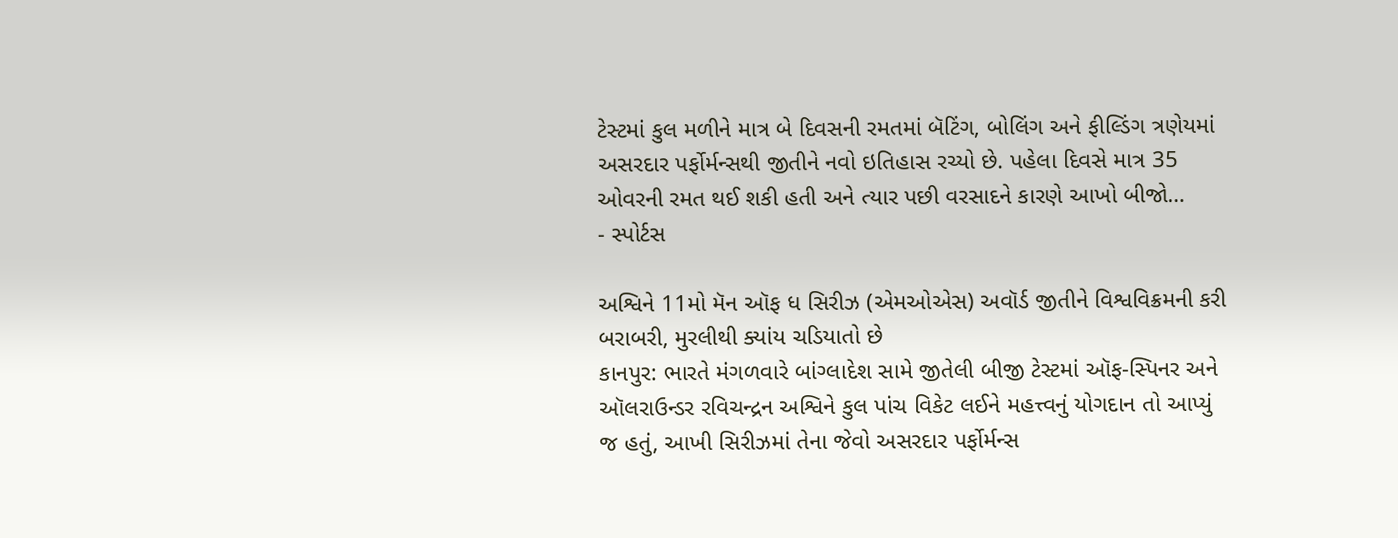ટેસ્ટમાં કુલ મળીને માત્ર બે દિવસની રમતમાં બૅટિંગ, બોલિંગ અને ફીલ્ડિંગ ત્રણેયમાં અસરદાર પર્ફોર્મન્સથી જીતીને નવો ઇતિહાસ રચ્યો છે. પહેલા દિવસે માત્ર 35 ઓવરની રમત થઈ શકી હતી અને ત્યાર પછી વરસાદને કારણે આખો બીજો…
- સ્પોર્ટસ

અશ્વિને 11મો મૅન ઑફ ધ સિરીઝ (એમઓએસ) અવૉર્ડ જીતીને વિશ્વવિક્રમની કરી બરાબરી, મુરલીથી ક્યાંય ચડિયાતો છે
કાનપુર: ભારતે મંગળવારે બાંગ્લાદેશ સામે જીતેલી બીજી ટેસ્ટમાં ઑફ-સ્પિનર અને ઑલરાઉન્ડર રવિચન્દ્રન અશ્વિને કુલ પાંચ વિકેટ લઈને મહત્ત્વનું યોગદાન તો આપ્યું જ હતું, આખી સિરીઝમાં તેના જેવો અસરદાર પર્ફોર્મન્સ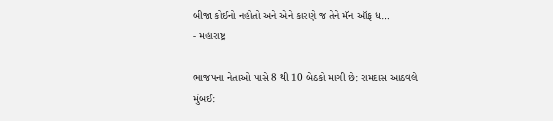બીજા કોઈનો નહોતો અને એને કારણે જ તેને મૅન ઑફ ધ…
- મહારાષ્ટ્ર

ભાજપના નેતાઓ પાસે 8 થી 10 બેઠકો માગી છે: રામદાસ આઠવલે
મુંબઈ: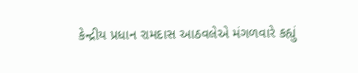કેન્દ્રીય પ્રધાન રામદાસ આઠવલેએ મંગળવારે કહ્યું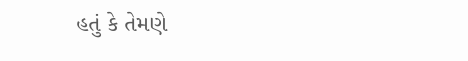હતું કે તેમણે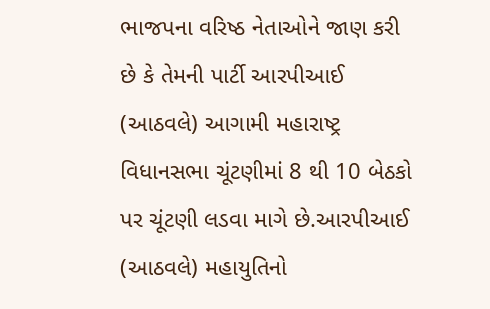ભાજપના વરિષ્ઠ નેતાઓને જાણ કરી છે કે તેમની પાર્ટી આરપીઆઈ (આઠવલે) આગામી મહારાષ્ટ્ર વિધાનસભા ચૂંટણીમાં 8 થી 10 બેઠકો પર ચૂંટણી લડવા માગે છે.આરપીઆઈ (આઠવલે) મહાયુતિનો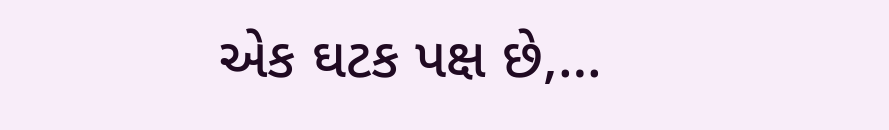એક ઘટક પક્ષ છે,…